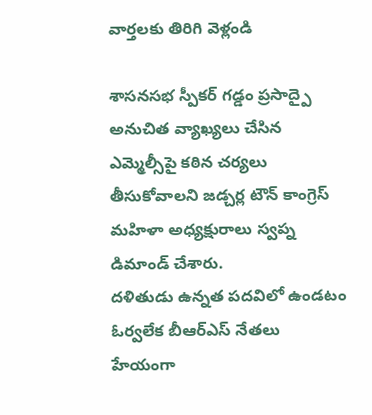వార్తలకు తిరిగి వెళ్లండి

శాసనసభ స్పీకర్ గడ్డం ప్రసాద్పై అనుచిత వ్యాఖ్యలు చేసిన ఎమ్మెల్సీపై కఠిన చర్యలు తీసుకోవాలని జడ్చర్ల టౌన్ కాంగ్రెస్ మహిళా అధ్యక్షురాలు స్వప్న డిమాండ్ చేశారు.
దళితుడు ఉన్నత పదవిలో ఉండటం ఓర్వలేక బీఆర్ఎస్ నేతలు హేయంగా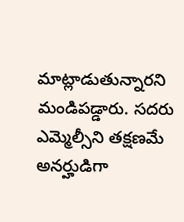మాట్లాడుతున్నారని మండిపడ్డారు. సదరు ఎమ్మెల్సీని తక్షణమే అనర్హుడిగా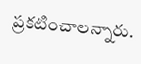ప్రకటించాలన్నారు.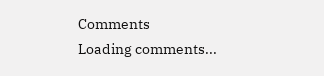Comments
Loading comments...